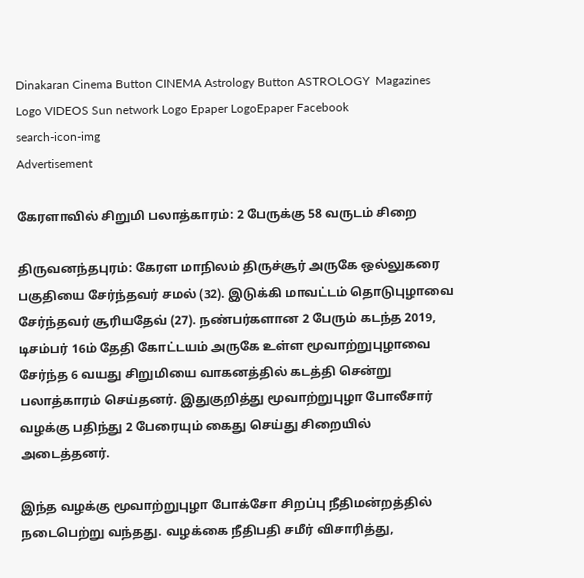Dinakaran Cinema Button CINEMA Astrology Button ASTROLOGY  Magazines Logo VIDEOS Sun network Logo Epaper LogoEpaper Facebook
search-icon-img
Advertisement

கேரளாவில் சிறுமி பலாத்காரம்: 2 பேருக்கு 58 வருடம் சிறை

திருவனந்தபுரம்: கேரள மாநிலம் திருச்சூர் அருகே ஒல்லுகரை பகுதியை சேர்ந்தவர் சமல் (32). இடுக்கி மாவட்டம் தொடுபுழாவை சேர்ந்தவர் சூரியதேவ் (27). நண்பர்களான 2 பேரும் கடந்த 2019, டிசம்பர் 16ம் தேதி கோட்டயம் அருகே உள்ள மூவாற்றுபுழாவை சேர்ந்த 6 வயது சிறுமியை வாகனத்தில் கடத்தி சென்று பலாத்காரம் செய்தனர். இதுகுறித்து மூவாற்றுபுழா போலீசார் வழக்கு பதிந்து 2 பேரையும் கைது செய்து சிறையில் அடைத்தனர்.

இந்த வழக்கு மூவாற்றுபுழா போக்சோ சிறப்பு நீதிமன்றத்தில் நடைபெற்று வந்தது. வழக்கை நீதிபதி சமீர் விசாரித்து,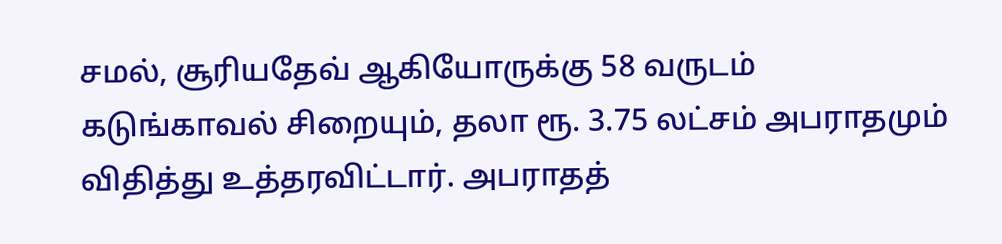சமல், சூரியதேவ் ஆகியோருக்கு 58 வருடம் கடுங்காவல் சிறையும், தலா ரூ. 3.75 லட்சம் அபராதமும் விதித்து உத்தரவிட்டார். அபராதத்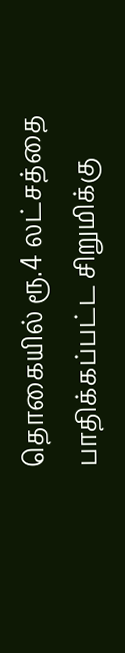தொகையில் ரூ.4 லட்சத்தை பாதிக்கப்பட்ட சிறுமிக்கு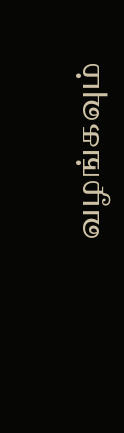வழங்கவும்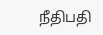நீதிபதி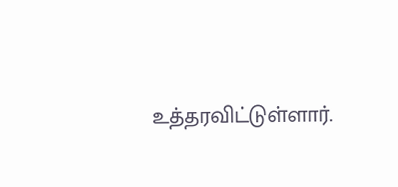உத்தரவிட்டுள்ளார்.